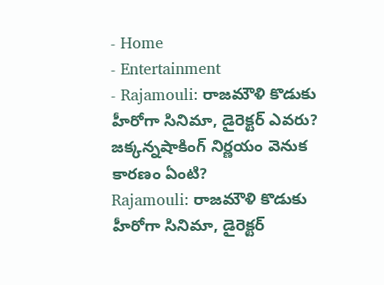- Home
- Entertainment
- Rajamouli: రాజమౌళి కొడుకు హీరోగా సినిమా, డైరెక్టర్ ఎవరు? జక్కన్నషాకింగ్ నిర్ణయం వెనుక కారణం ఏంటి?
Rajamouli: రాజమౌళి కొడుకు హీరోగా సినిమా, డైరెక్టర్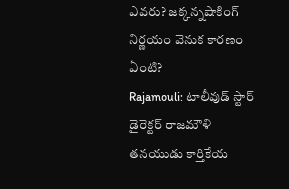ఎవరు? జక్కన్నషాకింగ్ నిర్ణయం వెనుక కారణం ఏంటి?
Rajamouli: టాలీవుడ్ స్టార్ డైరెక్టర్ రాజమౌళి తనయుడు కార్తికేయ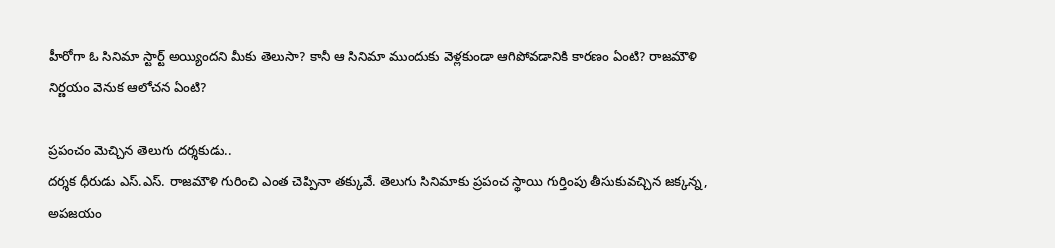హీరోగా ఓ సినిమా స్టార్ట్ అయ్యిందని మీకు తెలుసా? కానీ ఆ సినిమా ముందుకు వెళ్లకుండా ఆగిపోవడానికి కారణం ఏంటి? రాజమౌళి నిర్ణయం వెనుక ఆలోచన ఏంటి?

ప్రపంచం మెచ్చిన తెలుగు దర్శకుడు..
దర్శక ధీరుడు ఎస్.ఎస్. రాజమౌళి గురించి ఎంత చెప్పినా తక్కువే. తెలుగు సినిమాకు ప్రపంచ స్థాయి గుర్తింపు తీసుకువచ్చిన జక్కన్న, అపజయం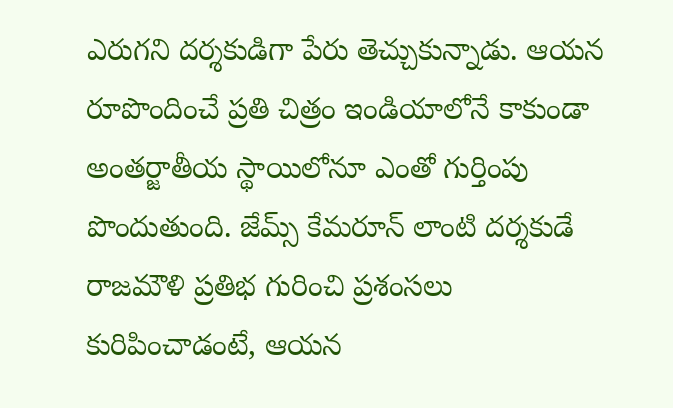ఎరుగని దర్శకుడిగా పేరు తెచ్చుకున్నాడు. ఆయన రూపొందించే ప్రతి చిత్రం ఇండియాలోనే కాకుండా అంతర్జాతీయ స్థాయిలోనూ ఎంతో గుర్తింపు పొందుతుంది. జేమ్స్ కేమరూన్ లాంటి దర్శకుడే రాజమౌళి ప్రతిభ గురించి ప్రశంసలు కురిపించాడంటే, ఆయన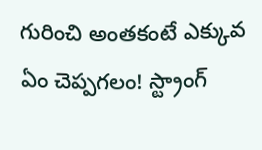గురించి అంతకంటే ఎక్కువ ఏం చెప్పగలం! స్ట్రాంగ్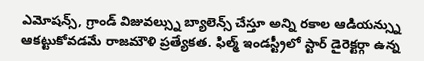ఎమోషన్స్, గ్రాండ్ విజువల్స్ను బ్యాలెన్స్ చేస్తూ అన్ని రకాల ఆడియన్స్ను ఆకట్టుకోవడమే రాజమౌళి ప్రత్యేకత. ఫిల్మ్ ఇండస్ట్రీలో స్టార్ డైరెక్టర్గా ఉన్న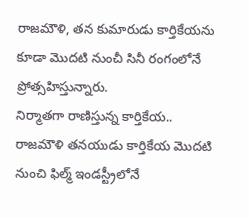రాజమౌళి, తన కుమారుడు కార్తికేయను కూడా మొదటి నుంచీ సినీ రంగంలోనే ప్రోత్సహిస్తున్నారు.
నిర్మాతగా రాణిస్తున్న కార్తికేయ..
రాజమౌళి తనయుడు కార్తికేయ మొదటి నుంచి ఫిల్మ్ ఇండస్ట్రీలోనే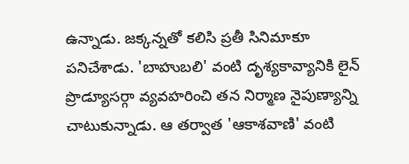ఉన్నాడు. జక్కన్నతో కలిసి ప్రతీ సినిమాకూ పనిచేశాడు. 'బాహుబలి' వంటి దృశ్యకావ్యానికి లైన్ ప్రొడ్యూసర్గా వ్యవహరించి తన నిర్మాణ నైపుణ్యాన్ని చాటుకున్నాడు. ఆ తర్వాత 'ఆకాశవాణి' వంటి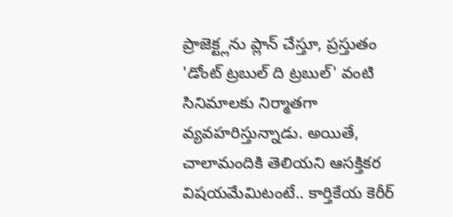ప్రాజెక్ట్లను ప్లాన్ చేస్తూ, ప్రస్తుతం 'డోంట్ ట్రబుల్ ది ట్రబుల్' వంటి సినిమాలకు నిర్మాతగా వ్యవహరిస్తున్నాడు. అయితే, చాలామందికి తెలియని ఆసక్తికర విషయమేమిటంటే.. కార్తికేయ కెరీర్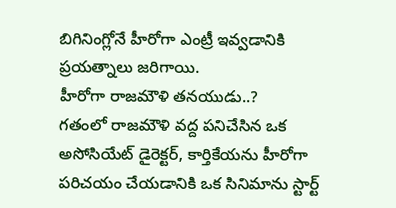బిగినింగ్లోనే హీరోగా ఎంట్రీ ఇవ్వడానికి ప్రయత్నాలు జరిగాయి.
హీరోగా రాజమౌళి తనయుడు..?
గతంలో రాజమౌళి వద్ద పనిచేసిన ఒక అసోసియేట్ డైరెక్టర్, కార్తికేయను హీరోగా పరిచయం చేయడానికి ఒక సినిమాను స్టార్ట్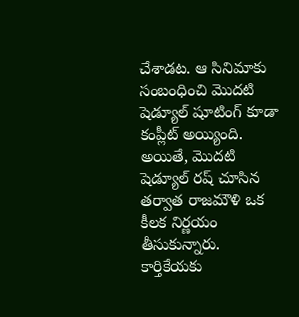చేశాడట. ఆ సినిమాకు సంబంధించి మొదటి షెడ్యూల్ షూటింగ్ కూడా కంప్లీట్ అయ్యింది. అయితే, మొదటి షెడ్యూల్ రష్ చూసిన తర్వాత రాజమౌళి ఒక కీలక నిర్ణయం తీసుకున్నారు. కార్తికేయకు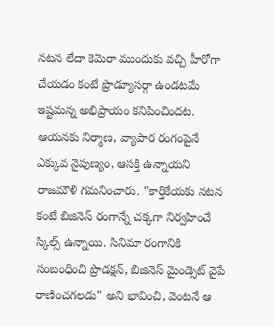నటన లేదా కెమెరా ముందుకు వచ్చి హీరోగా చేయడం కంటే ప్రొడ్యూసర్గా ఉండటమే ఇష్టమన్న అభిప్రాయం కనిపించిందట.
ఆయనకు నిర్మాణ, వ్యాపార రంగంపైనే ఎక్కువ నైపుణ్యం, ఆసక్తి ఉన్నాయని రాజమౌళి గమనించారు. "కార్తికేయకు నటన కంటే బిజినెస్ రంగాన్నే చక్కగా నిర్వహించే స్కిల్స్ ఉన్నాయి. సినిమా రంగానికి సంబంధించి ప్రొడక్షన్, బిజినెస్ మైండ్సెట్ వైపే రాణించగలడు" అని భావించి, వెంటనే ఆ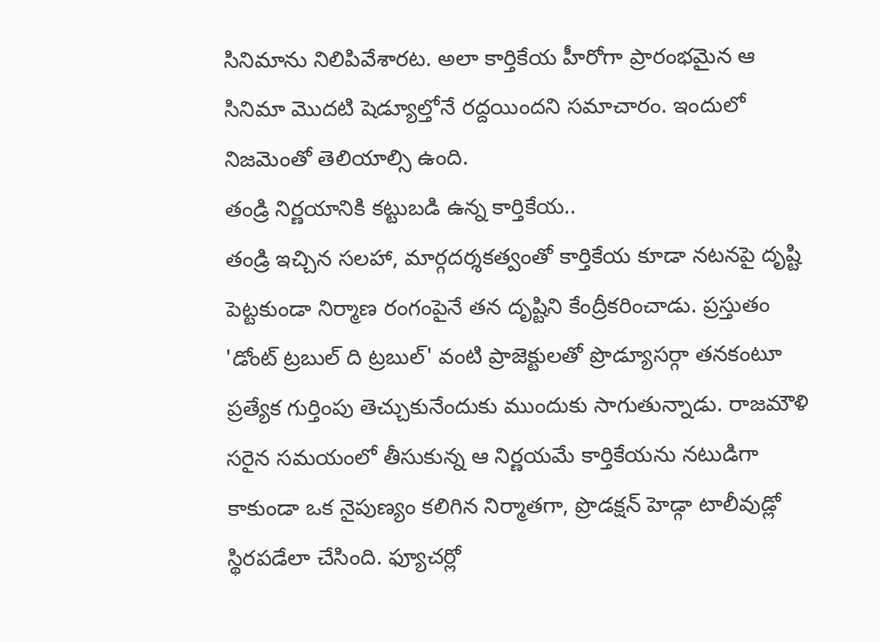సినిమాను నిలిపివేశారట. అలా కార్తికేయ హీరోగా ప్రారంభమైన ఆ సినిమా మొదటి షెడ్యూల్తోనే రద్దయిందని సమాచారం. ఇందులో నిజమెంతో తెలియాల్సి ఉంది.
తండ్రి నిర్ణయానికి కట్టుబడి ఉన్న కార్తికేయ..
తండ్రి ఇచ్చిన సలహా, మార్గదర్శకత్వంతో కార్తికేయ కూడా నటనపై దృష్టి పెట్టకుండా నిర్మాణ రంగంపైనే తన దృష్టిని కేంద్రీకరించాడు. ప్రస్తుతం 'డోంట్ ట్రబుల్ ది ట్రబుల్' వంటి ప్రాజెక్టులతో ప్రొడ్యూసర్గా తనకంటూ ప్రత్యేక గుర్తింపు తెచ్చుకునేందుకు ముందుకు సాగుతున్నాడు. రాజమౌళి సరైన సమయంలో తీసుకున్న ఆ నిర్ణయమే కార్తికేయను నటుడిగా కాకుండా ఒక నైపుణ్యం కలిగిన నిర్మాతగా, ప్రొడక్షన్ హెడ్గా టాలీవుడ్లో స్థిరపడేలా చేసింది. ఫ్యూచర్లో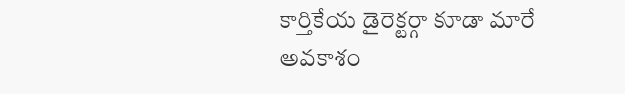కార్తికేయ డైరెక్టర్గా కూడా మారే అవకాశం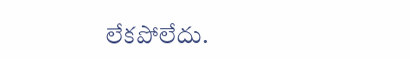లేకపోలేదు.